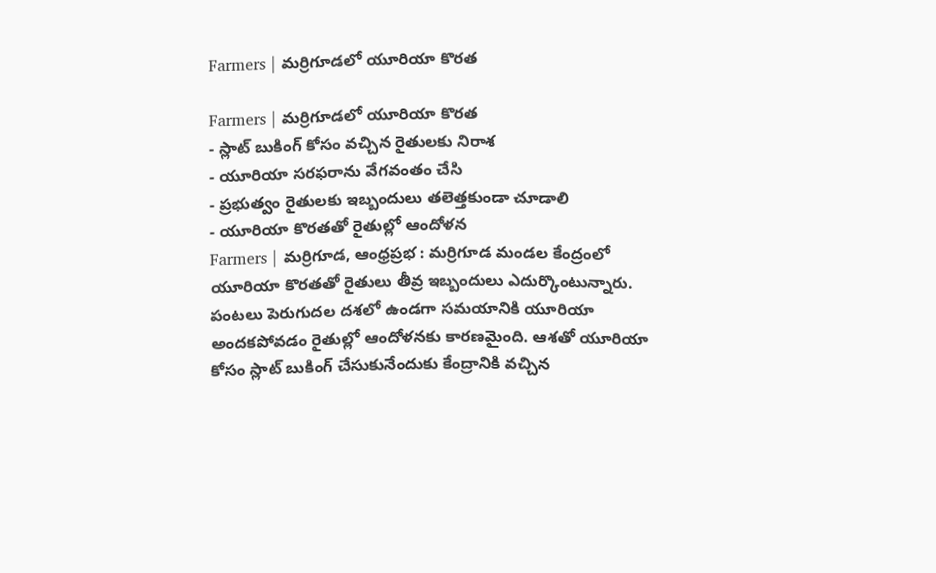Farmers | మర్రిగూడలో యూరియా కొరత

Farmers | మర్రిగూడలో యూరియా కొరత
- స్లాట్ బుకింగ్ కోసం వచ్చిన రైతులకు నిరాశ
- యూరియా సరఫరాను వేగవంతం చేసి
- ప్రభుత్వం రైతులకు ఇబ్బందులు తలెత్తకుండా చూడాలి
- యూరియా కొరతతో రైతుల్లో ఆందోళన
Farmers | మర్రిగూడ, ఆంధ్రప్రభ : మర్రిగూడ మండల కేంద్రంలో యూరియా కొరతతో రైతులు తీవ్ర ఇబ్బందులు ఎదుర్కొంటున్నారు. పంటలు పెరుగుదల దశలో ఉండగా సమయానికి యూరియా అందకపోవడం రైతుల్లో ఆందోళనకు కారణమైంది. ఆశతో యూరియా కోసం స్లాట్ బుకింగ్ చేసుకునేందుకు కేంద్రానికి వచ్చిన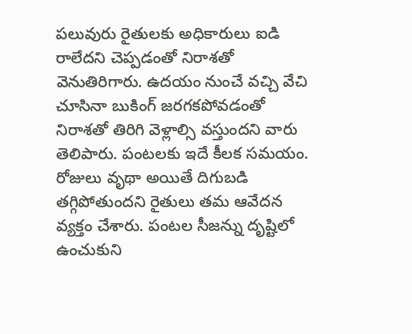పలువురు రైతులకు అధికారులు ఐడి రాలేదని చెప్పడంతో నిరాశతో వెనుతిరిగారు. ఉదయం నుంచే వచ్చి వేచి చూసినా బుకింగ్ జరగకపోవడంతో నిరాశతో తిరిగి వెళ్లాల్సి వస్తుందని వారు తెలిపారు. పంటలకు ఇదే కీలక సమయం. రోజులు వృథా అయితే దిగుబడి తగ్గిపోతుందని రైతులు తమ ఆవేదన వ్యక్తం చేశారు. పంటల సీజన్ను దృష్టిలో ఉంచుకుని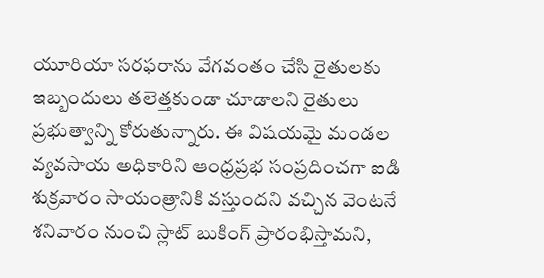యూరియా సరఫరాను వేగవంతం చేసి రైతులకు ఇబ్బందులు తలెత్తకుండా చూడాలని రైతులు ప్రభుత్వాన్ని కోరుతున్నారు. ఈ విషయమై మండల వ్యవసాయ అధికారిని ఆంధ్రప్రభ సంప్రదించగా ఐడి శుక్రవారం సాయంత్రానికి వస్తుందని వచ్చిన వెంటనే శనివారం నుంచి స్లాట్ బుకింగ్ ప్రారంభిస్తామని,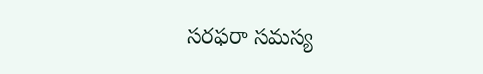సరఫరా సమస్య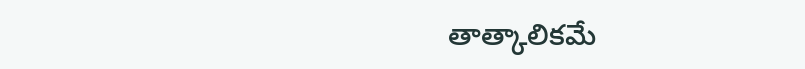తాత్కాలికమే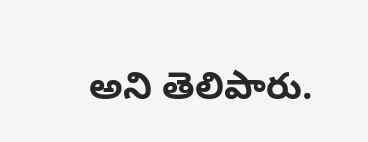అని తెలిపారు.